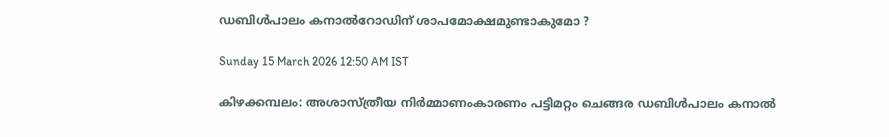ഡബിൾപാലം കനാൽറോഡിന് ശാപമോക്ഷമുണ്ടാകുമോ ?

Sunday 15 March 2026 12:50 AM IST

കിഴക്കമ്പലം: അശാസ്ത്രീയ നിർമ്മാണംകാരണം പട്ടിമറ്റം ചെങ്ങര ഡബിൾപാലം കനാൽ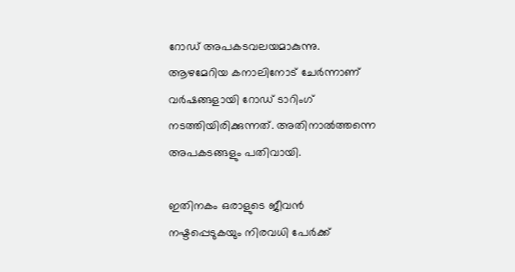റോഡ് അപകടവലയമാകുന്നു. ആഴമേറിയ കനാലിനോട് ചേർന്നാണ് വർഷങ്ങളായി റോഡ് ടാറിംഗ് നടത്തിയിരിക്കുന്നത്. അതിനാൽത്തന്നെ അപകടങ്ങളും പതിവായി.

ഇതിനകം ഒരാളുടെ ജീവൻ നഷ്ടപ്പെടുകയും നിരവധി പേർക്ക്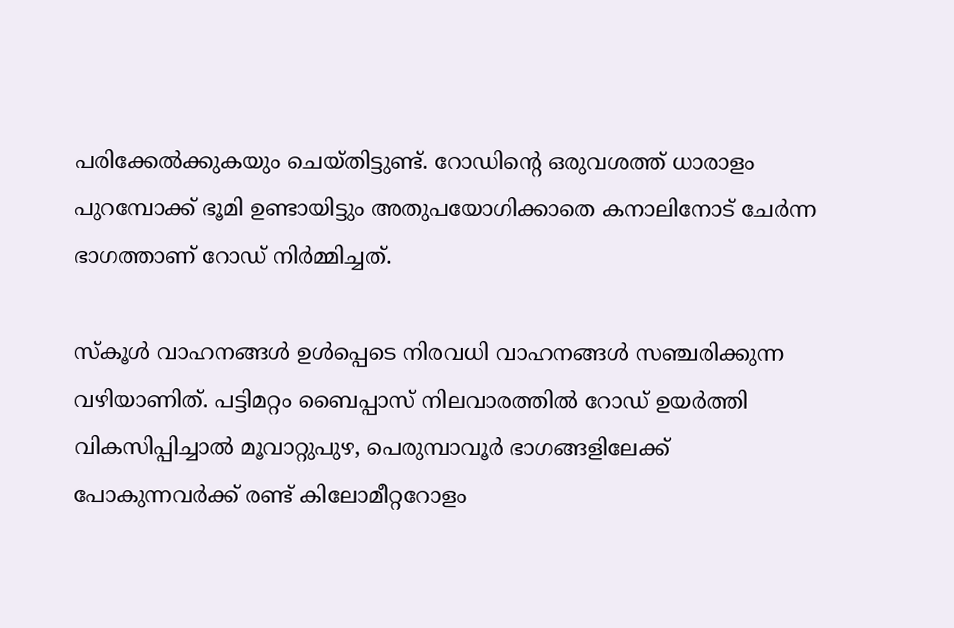പരിക്കേൽക്കുകയും ചെയ്തിട്ടുണ്ട്. റോഡിന്റെ ഒരുവശത്ത് ധാരാളം പുറമ്പോക്ക് ഭൂമി ഉണ്ടായിട്ടും അതുപയോഗിക്കാതെ കനാലിനോട് ചേർന്ന ഭാഗത്താണ് റോഡ് നിർമ്മിച്ചത്.

സ്കൂൾ വാഹനങ്ങൾ ഉൾപ്പെടെ നിരവധി വാഹനങ്ങൾ സഞ്ചരിക്കുന്ന വഴിയാണിത്. പട്ടിമറ്റം ബൈപ്പാസ് നിലവാരത്തിൽ റോഡ് ഉയർത്തി വികസിപ്പിച്ചാൽ മൂവാറ്റുപുഴ, പെരുമ്പാവൂർ ഭാഗങ്ങളിലേക്ക് പോകുന്നവർക്ക് രണ്ട് കിലോമീറ്ററോളം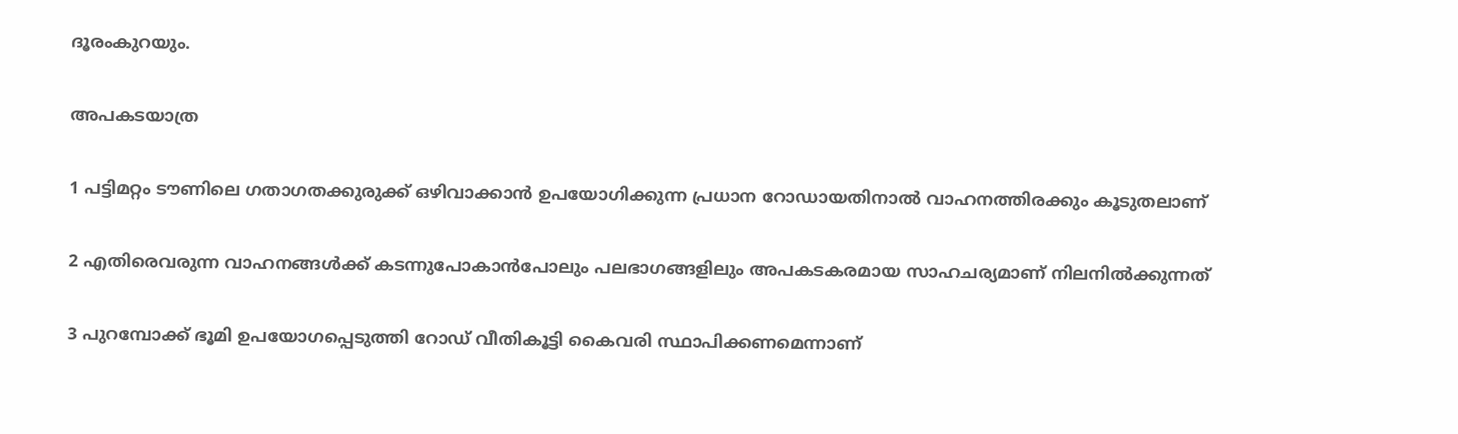ദൂരംകുറയും.

അപകടയാത്ര

1 പട്ടിമറ്റം ടൗണിലെ ഗതാഗതക്കുരുക്ക് ഒഴിവാക്കാൻ ഉപയോഗിക്കുന്ന പ്രധാന റോഡായതിനാൽ വാഹനത്തിരക്കും കൂടുതലാണ്

2 എതിരെവരുന്ന വാഹനങ്ങൾക്ക് കടന്നുപോകാൻപോലും പലഭാഗങ്ങളിലും അപകടകരമായ സാഹചര്യമാണ് നിലനിൽക്കുന്നത്

3 പുറമ്പോക്ക് ഭൂമി ഉപയോഗപ്പെടുത്തി റോഡ് വീതികൂട്ടി കൈവരി സ്ഥാപിക്കണമെന്നാണ്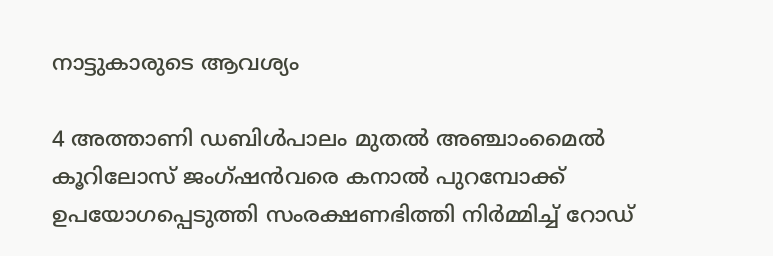നാട്ടുകാരുടെ ആവശ്യം

4 അത്താണി ഡബിൾപാലം മുതൽ അഞ്ചാംമൈൽ കൂറിലോസ് ജംഗ്ഷൻവരെ കനാൽ പുറമ്പോക്ക് ഉപയോഗപ്പെടുത്തി സംരക്ഷണഭിത്തി നിർമ്മിച്ച് റോഡ്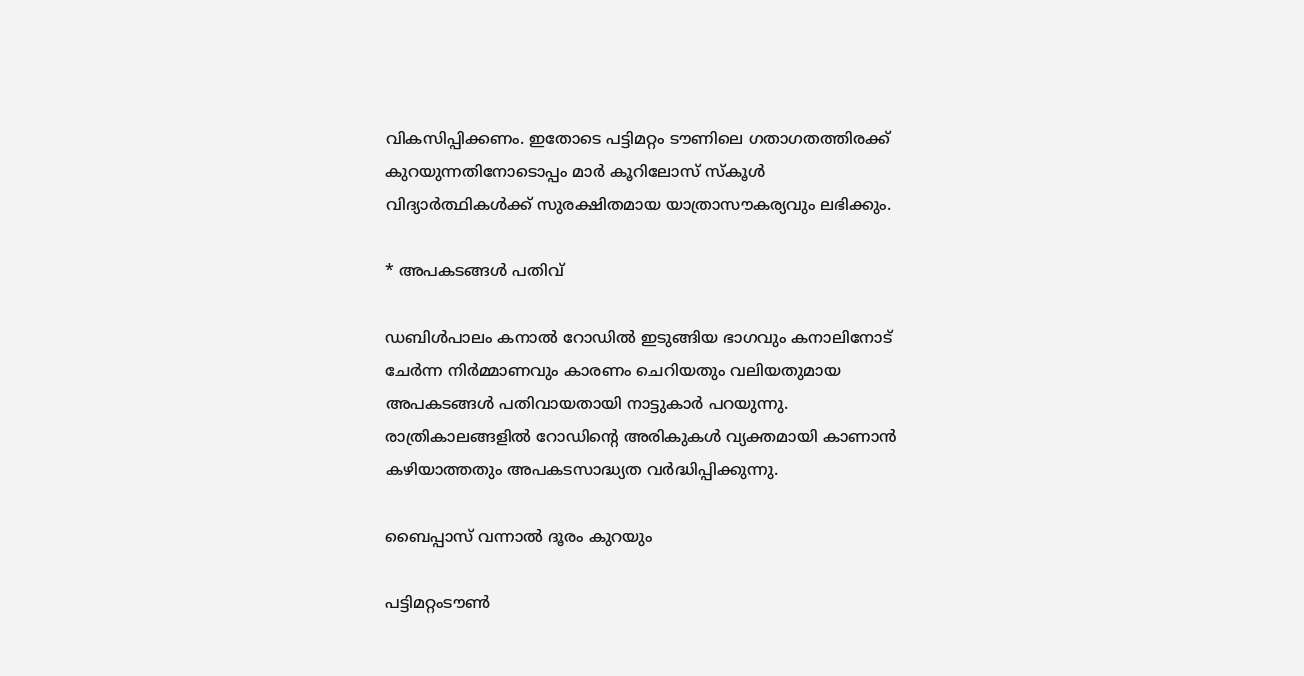വികസിപ്പിക്കണം. ഇതോടെ പട്ടിമറ്റം ടൗണിലെ ഗതാഗതത്തിരക്ക് കുറയുന്നതിനോടൊപ്പം മാർ കൂറിലോസ് സ്കൂൾ വിദ്യാർത്ഥികൾക്ക് സുരക്ഷിതമായ യാത്രാസൗകര്യവും ലഭിക്കും.

* അപകടങ്ങൾ പതിവ്

ഡബിൾപാലം കനാൽ റോഡിൽ ഇടുങ്ങിയ ഭാഗവും കനാലിനോട് ചേർന്ന നിർമ്മാണവും കാരണം ചെറിയതും വലിയതുമായ അപകടങ്ങൾ പതിവായതായി നാട്ടുകാർ പറയുന്നു. രാത്രികാലങ്ങളിൽ റോഡിന്റെ അരികുകൾ വ്യക്തമായി കാണാൻ കഴിയാത്തതും അപകടസാദ്ധ്യത വർദ്ധിപ്പിക്കുന്നു.

ബൈപ്പാസ് വന്നാൽ ദൂരം കുറയും

പട്ടിമറ്റംടൗൺ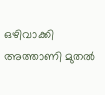ഒഴിവാക്കി അത്താണി മുതൽ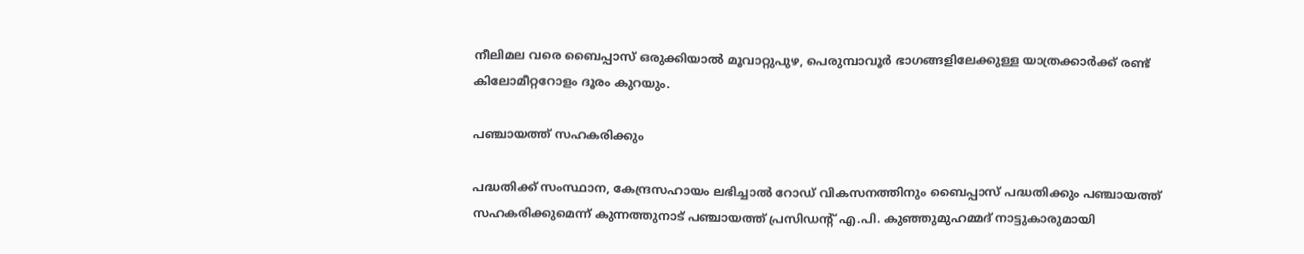നീലിമല വരെ ബൈപ്പാസ് ഒരുക്കിയാൽ മൂവാറ്റുപുഴ, പെരുമ്പാവൂർ ഭാഗങ്ങളിലേക്കുള്ള യാത്രക്കാർക്ക് രണ്ട് കിലോമീറ്ററോളം ദൂരം കുറയും.

പഞ്ചായത്ത് സഹകരിക്കും

പദ്ധതിക്ക് സംസ്ഥാന, കേന്ദ്രസഹായം ലഭിച്ചാൽ റോഡ് വികസനത്തിനും ബൈപ്പാസ് പദ്ധതിക്കും പഞ്ചായത്ത് സഹകരിക്കുമെന്ന് കുന്നത്തുനാട് പഞ്ചായത്ത് പ്രസിഡന്റ് എ.പി. കുഞ്ഞുമുഹമ്മദ് നാട്ടുകാരുമായി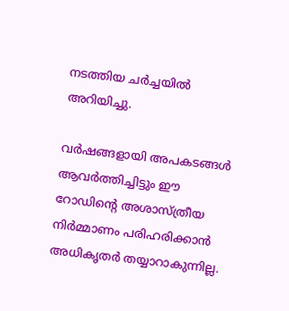നടത്തിയ ചർച്ചയിൽ അറിയിച്ചു.

വർഷങ്ങളായി അപകടങ്ങൾ ആവർത്തിച്ചിട്ടും ഈ റോഡിന്റെ അശാസ്ത്രീയ നിർമ്മാണം പരിഹരിക്കാൻ അധികൃതർ തയ്യാറാകുന്നില്ല.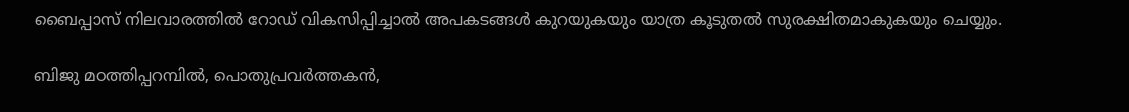ബൈപ്പാസ് നിലവാരത്തിൽ റോഡ് വികസിപ്പിച്ചാൽ അപകടങ്ങൾ കുറയുകയും യാത്ര കൂടുതൽ സുരക്ഷിതമാകുകയും ചെയ്യും.

ബിജു മഠത്തിപ്പറമ്പിൽ, പൊതുപ്രവർത്തകൻ,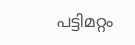പട്ടിമറ്റം